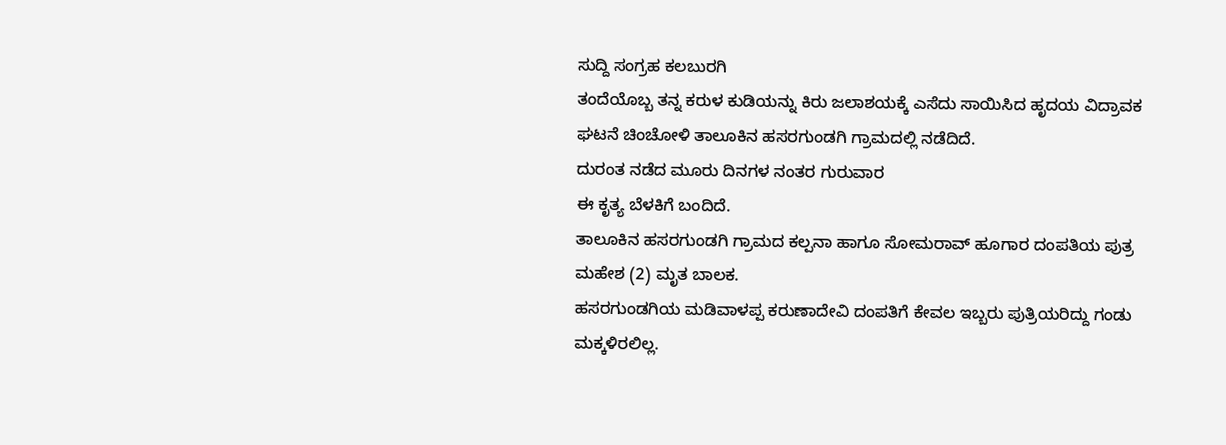ಸುದ್ದಿ ಸಂಗ್ರಹ ಕಲಬುರಗಿ
ತಂದೆಯೊಬ್ಬ ತನ್ನ ಕರುಳ ಕುಡಿಯನ್ನು ಕಿರು ಜಲಾಶಯಕ್ಕೆ ಎಸೆದು ಸಾಯಿಸಿದ ಹೃದಯ ವಿದ್ರಾವಕ ಘಟನೆ ಚಿಂಚೋಳಿ ತಾಲೂಕಿನ ಹಸರಗುಂಡಗಿ ಗ್ರಾಮದಲ್ಲಿ ನಡೆದಿದೆ.
ದುರಂತ ನಡೆದ ಮೂರು ದಿನಗಳ ನಂತರ ಗುರುವಾರ
ಈ ಕೃತ್ಯ ಬೆಳಕಿಗೆ ಬಂದಿದೆ.
ತಾಲೂಕಿನ ಹಸರಗುಂಡಗಿ ಗ್ರಾಮದ ಕಲ್ಪನಾ ಹಾಗೂ ಸೋಮರಾವ್ ಹೂಗಾರ ದಂಪತಿಯ ಪುತ್ರ ಮಹೇಶ (2) ಮೃತ ಬಾಲಕ.
ಹಸರಗುಂಡಗಿಯ ಮಡಿವಾಳಪ್ಪ ಕರುಣಾದೇವಿ ದಂಪತಿಗೆ ಕೇವಲ ಇಬ್ಬರು ಪುತ್ರಿಯರಿದ್ದು ಗಂಡು ಮಕ್ಕಳಿರಲಿಲ್ಲ.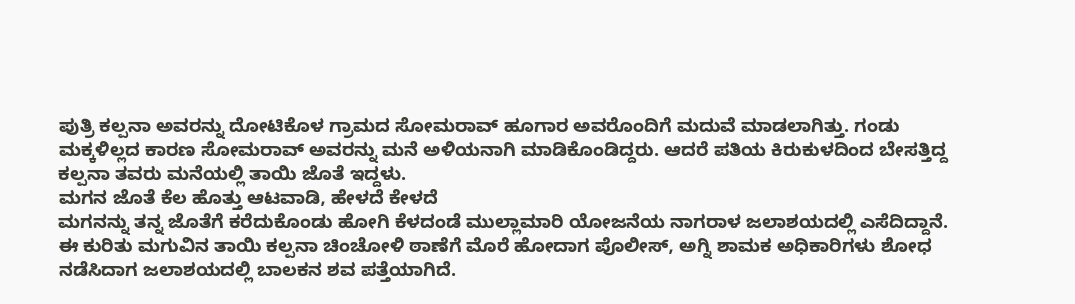ಪುತ್ರಿ ಕಲ್ಪನಾ ಅವರನ್ನು ದೋಟಿಕೊಳ ಗ್ರಾಮದ ಸೋಮರಾವ್ ಹೂಗಾರ ಅವರೊಂದಿಗೆ ಮದುವೆ ಮಾಡಲಾಗಿತ್ತು. ಗಂಡು ಮಕ್ಕಳಿಲ್ಲದ ಕಾರಣ ಸೋಮರಾವ್ ಅವರನ್ನು ಮನೆ ಅಳಿಯನಾಗಿ ಮಾಡಿಕೊಂಡಿದ್ದರು. ಆದರೆ ಪತಿಯ ಕಿರುಕುಳದಿಂದ ಬೇಸತ್ತಿದ್ದ ಕಲ್ಪನಾ ತವರು ಮನೆಯಲ್ಲಿ ತಾಯಿ ಜೊತೆ ಇದ್ದಳು.
ಮಗನ ಜೊತೆ ಕೆಲ ಹೊತ್ತು ಆಟವಾಡಿ, ಹೇಳದೆ ಕೇಳದೆ
ಮಗನನ್ನು ತನ್ನ ಜೊತೆಗೆ ಕರೆದುಕೊಂಡು ಹೋಗಿ ಕೆಳದಂಡೆ ಮುಲ್ಲಾಮಾರಿ ಯೋಜನೆಯ ನಾಗರಾಳ ಜಲಾಶಯದಲ್ಲಿ ಎಸೆದಿದ್ದಾನೆ.
ಈ ಕುರಿತು ಮಗುವಿನ ತಾಯಿ ಕಲ್ಪನಾ ಚಿಂಚೋಳಿ ಠಾಣೆಗೆ ಮೊರೆ ಹೋದಾಗ ಪೊಲೀಸ್, ಅಗ್ನಿ ಶಾಮಕ ಅಧಿಕಾರಿಗಳು ಶೋಧ ನಡೆಸಿದಾಗ ಜಲಾಶಯದಲ್ಲಿ ಬಾಲಕನ ಶವ ಪತ್ತೆಯಾಗಿದೆ.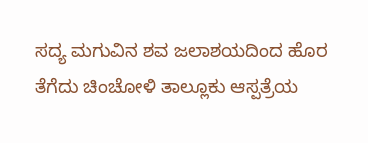ಸದ್ಯ ಮಗುವಿನ ಶವ ಜಲಾಶಯದಿಂದ ಹೊರ ತೆಗೆದು ಚಿಂಚೋಳಿ ತಾಲ್ಲೂಕು ಆಸ್ಪತ್ರೆಯ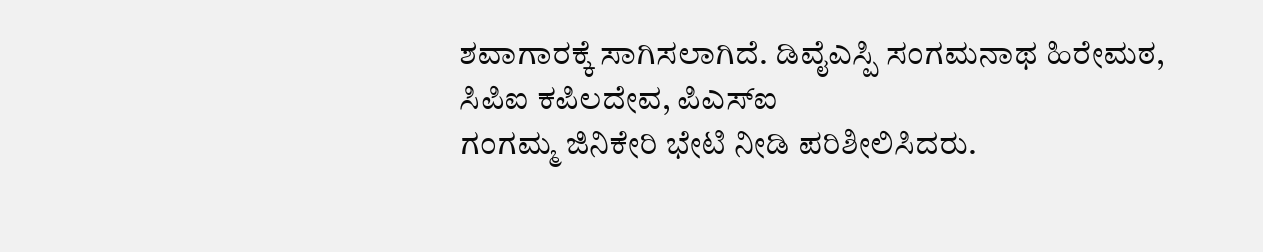ಶವಾಗಾರಕ್ಕೆ ಸಾಗಿಸಲಾಗಿದೆ. ಡಿವೈಎಸ್ಪಿ ಸಂಗಮನಾಥ ಹಿರೇಮಠ, ಸಿಪಿಐ ಕಪಿಲದೇವ, ಪಿಎಸ್ಐ
ಗಂಗಮ್ಮ ಜಿನಿಕೇರಿ ಭೇಟಿ ನೀಡಿ ಪರಿಶೀಲಿಸಿದರು.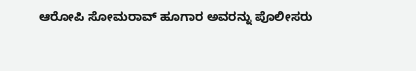ಆರೋಪಿ ಸೋಮರಾವ್ ಹೂಗಾರ ಅವರನ್ನು ಪೊಲೀಸರು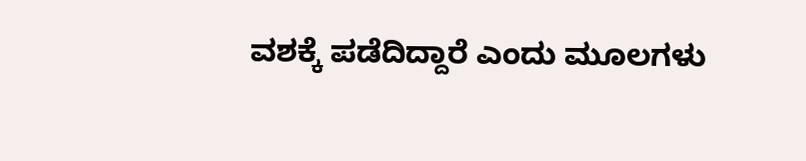ವಶಕ್ಕೆ ಪಡೆದಿದ್ದಾರೆ ಎಂದು ಮೂಲಗಳು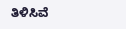ತಿಳಿಸಿವೆ